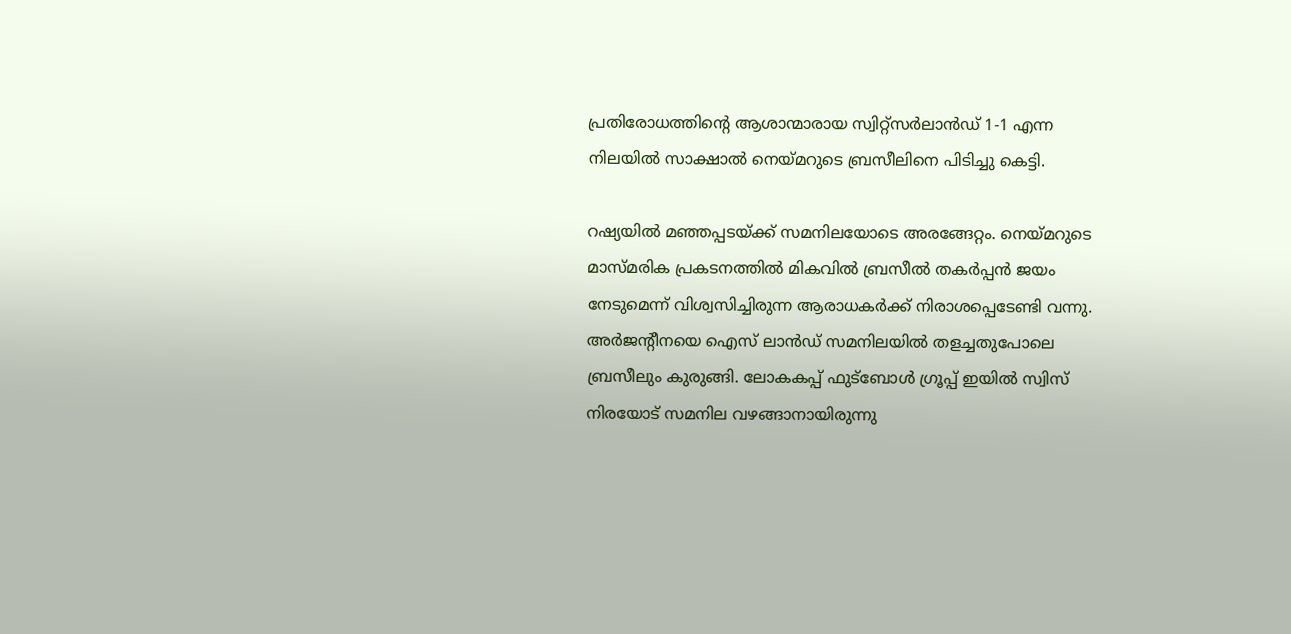പ്രതിരോധത്തിന്റെ ആശാന്മാരായ സ്വിറ്റ്‌സര്‍ലാന്‍ഡ് 1-1 എന്ന നിലയില്‍ സാക്ഷാൽ നെയ്മറുടെ ബ്രസീലിനെ പിടിച്ചു കെട്ടി.

റഷ്യയില്‍ മഞ്ഞപ്പടയ്ക്ക് സമനിലയോടെ അരങ്ങേറ്റം. നെയ്മറുടെ മാസ്മരിക പ്രകടനത്തില്‍ മികവില്‍ ബ്രസീല്‍ തകര്‍പ്പന്‍ ജയം നേടുമെന്ന് വിശ്വസിച്ചിരുന്ന ആരാധകര്‍ക്ക് നിരാശപ്പെടേണ്ടി വന്നു. അര്‍ജന്റീനയെ ഐസ് ലാന്‍ഡ് സമനിലയില്‍ തളച്ചതുപോലെ ബ്രസീലും കുരുങ്ങി. ലോകകപ്പ് ഫുട്ബോള്‍ ഗ്രൂപ്പ് ഇയില്‍ സ്വിസ് നിരയോട് സമനില വഴങ്ങാനായിരുന്നു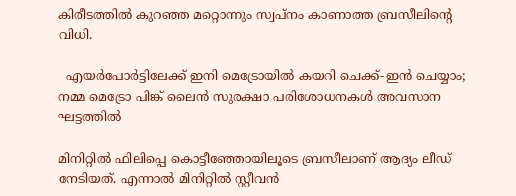കിരീടത്തില്‍ കുറഞ്ഞ മറ്റൊന്നും സ്വപ്നം കാണാത്ത ബ്രസീലിന്റെ വിധി.

  എയർപോർട്ടിലേക്ക് ഇനി മെട്രോയിൽ കയറി ചെക്ക്-ഇൻ ചെയ്യാം; നമ്മ മെട്രോ പിങ്ക് ലൈൻ സുരക്ഷാ പരിശോധനകൾ അവസാന ഘട്ടത്തിൽ

മിനിറ്റില്‍ ഫിലിപ്പെ കൊട്ടീഞ്ഞോയിലൂടെ ബ്രസീലാണ് ആദ്യം ലീഡ് നേടിയത്. എന്നാല്‍ മിനിറ്റില്‍ സ്റ്റീവന്‍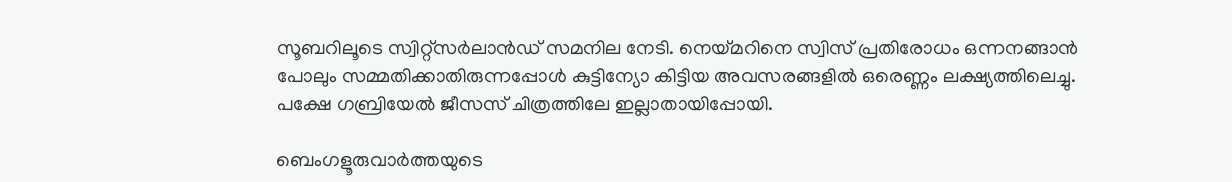സൂബറിലൂടെ സ്വിറ്റ്‌സര്‍ലാന്‍ഡ് സമനില നേടി. നെയ്മറിനെ സ്വിസ് പ്രതിരോധം ഒന്നനങ്ങാന്‍ പോലും സമ്മതിക്കാതിരുന്നപ്പോള്‍ കുട്ടിന്യോ കിട്ടിയ അവസരങ്ങളില്‍ ഒരെണ്ണം ലക്ഷ്യത്തിലെച്ചു. പക്ഷേ ഗബ്രിയേല്‍ ജീസസ് ചിത്രത്തിലേ ഇല്ലാതായിപ്പോയി.

ബെംഗളൂരുവാർത്തയുടെ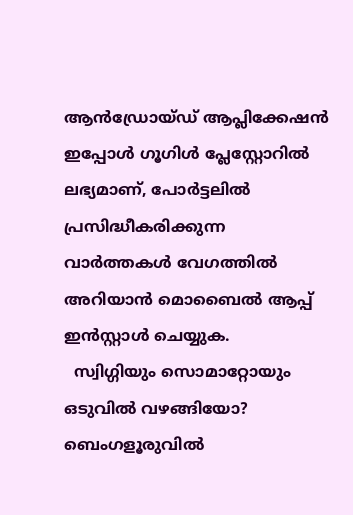ആൻഡ്രോയ്ഡ് ആപ്ലിക്കേഷൻ ഇപ്പോൾ ഗൂഗിൾ പ്ലേസ്റ്റോറിൽ ലഭ്യമാണ്, പോർട്ടലിൽ പ്രസിദ്ധീകരിക്കുന്ന വാർത്തകൾ വേഗത്തിൽ അറിയാൻ മൊബൈൽ ആപ്പ് ഇൻസ്റ്റാൾ ചെയ്യുക.
  സ്വിഗ്ഗിയും സൊമാറ്റോയും ഒടുവിൽ വഴങ്ങിയോ? ബെംഗളൂരുവിൽ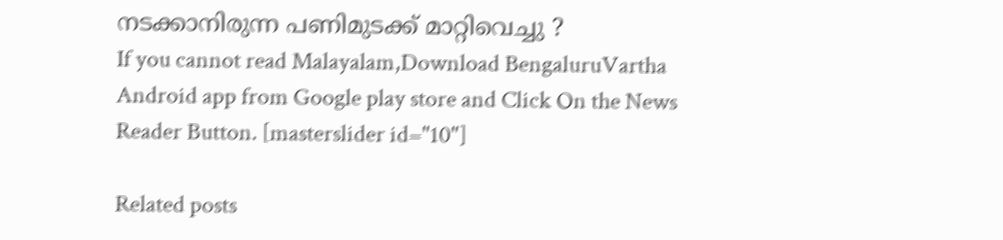നടക്കാനിരുന്ന പണിമുടക്ക് മാറ്റിവെച്ചു ?
If you cannot read Malayalam,Download BengaluruVartha Android app from Google play store and Click On the News Reader Button. [masterslider id="10"]

Related posts